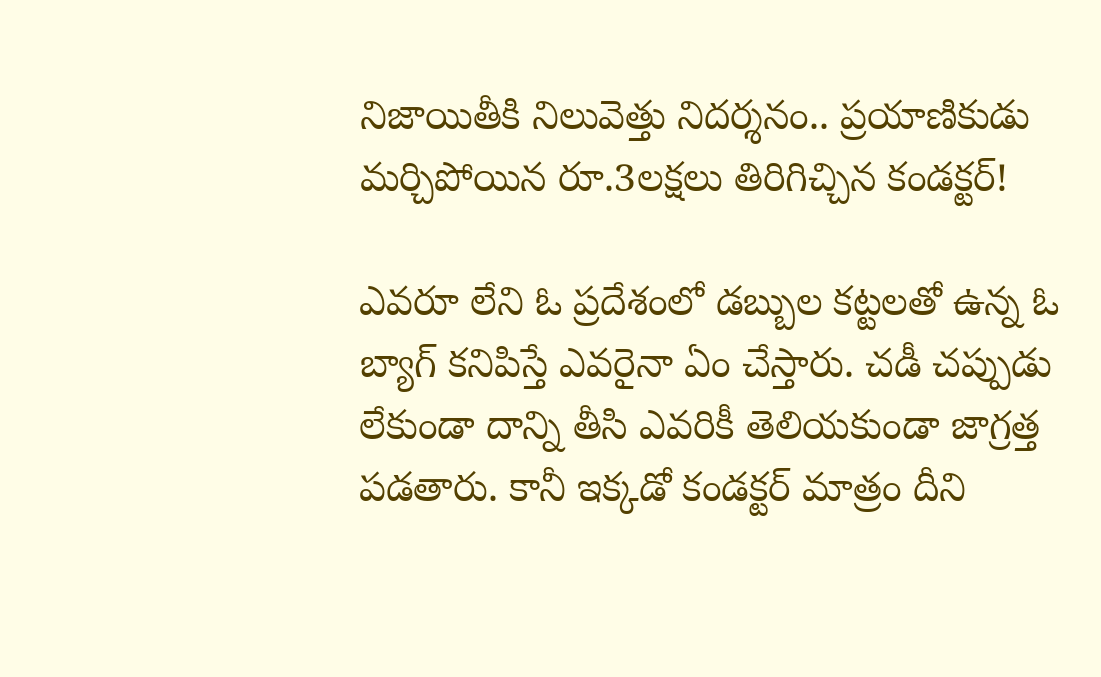నిజాయితీకి నిలువెత్తు నిదర్శనం.. ప్రయాణికుడు మర్చిపోయిన రూ.3లక్షలు తిరిగిచ్చిన కండక్టర్!

ఎవరూ లేని ఓ ప్రదేశంలో డబ్బుల కట్టలతో ఉన్న ఓ బ్యాగ్ కనిపిస్తే ఎవరైనా ఏం చేస్తారు. చడీ చప్పుడు లేకుండా దాన్ని తీసి ఎవరికీ తెలియకుండా జాగ్రత్త పడతారు. కానీ ఇక్కడో కండక్టర్ మాత్రం దీని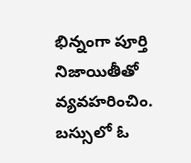భిన్నంగా పూర్తి నిజాయితీతో వ్యవహరించిం. బస్సులో ఓ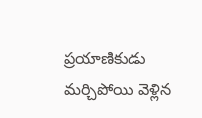ప్రయాణికుడు మర్చిపోయి వెళ్లిన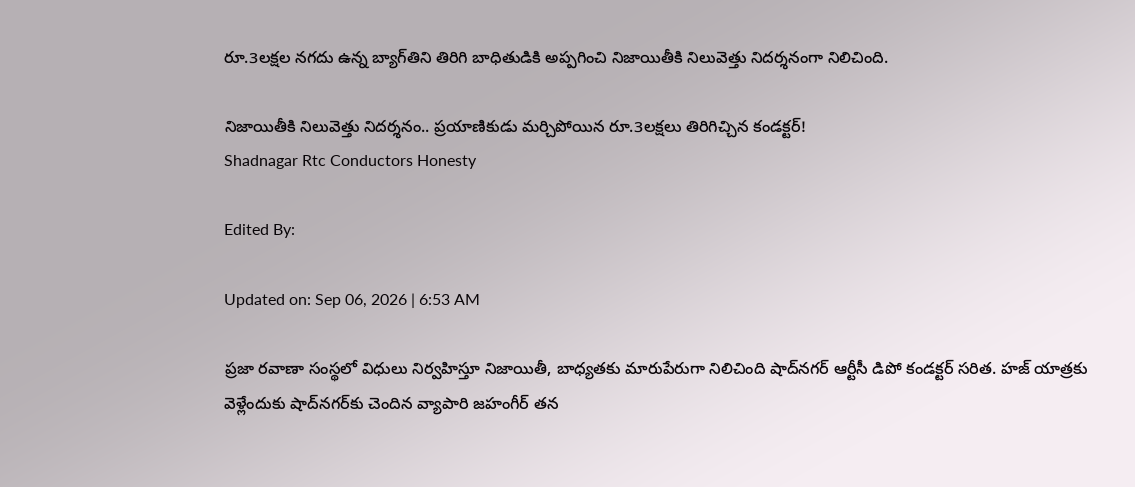రూ.3లక్షల నగదు ఉన్న బ్యాగ్‌తిని తిరిగి బాధితుడికి అప్పగించి నిజాయితీకి నిలువెత్తు నిదర్శనంగా నిలిచింది.

నిజాయితీకి నిలువెత్తు నిదర్శనం.. ప్రయాణికుడు మర్చిపోయిన రూ.3లక్షలు తిరిగిచ్చిన కండక్టర్!
Shadnagar Rtc Conductors Honesty

Edited By:

Updated on: Sep 06, 2026 | 6:53 AM

ప్రజా రవాణా సంస్థలో విధులు నిర్వహిస్తూ నిజాయితీ, బాధ్యతకు మారుపేరుగా నిలిచింది షాద్‌నగర్ ఆర్టీసీ డిపో కండక్టర్ సరిత. హజ్ యాత్రకు వెళ్లేందుకు షాద్‌నగర్‌కు చెందిన వ్యాపారి జహంగీర్ తన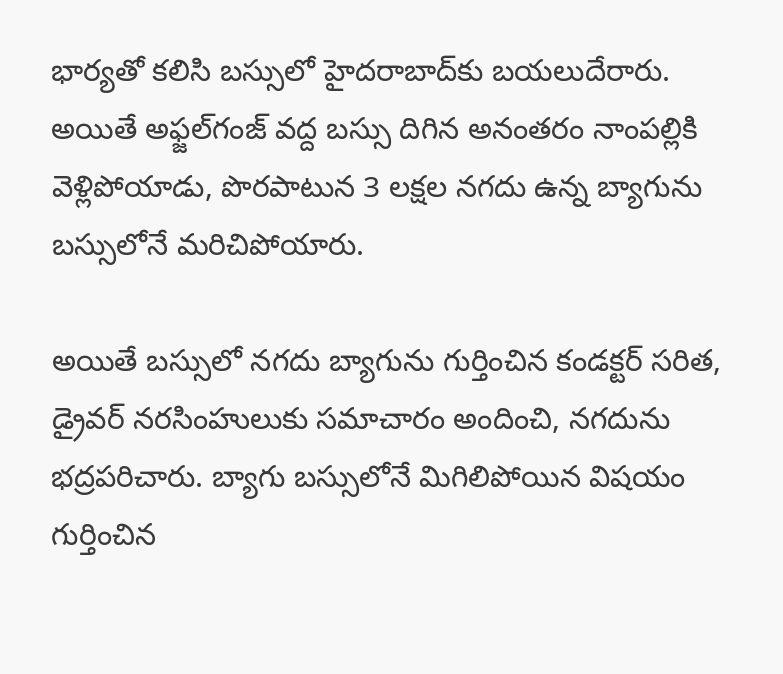భార్యతో కలిసి బస్సులో హైదరాబాద్‌కు బయలుదేరారు. అయితే అఫ్జల్‌గంజ్ వద్ద బస్సు దిగిన అనంతరం నాంపల్లికి వెళ్లిపోయాడు, పొరపాటున 3 లక్షల నగదు ఉన్న బ్యాగును బస్సులోనే మరిచిపోయారు.

అయితే బస్సులో నగదు బ్యాగును గుర్తించిన కండక్టర్ సరిత, డ్రైవర్ నరసింహులుకు సమాచారం అందించి, నగదును భద్రపరిచారు. బ్యాగు బస్సులోనే మిగిలిపోయిన విషయం గుర్తించిన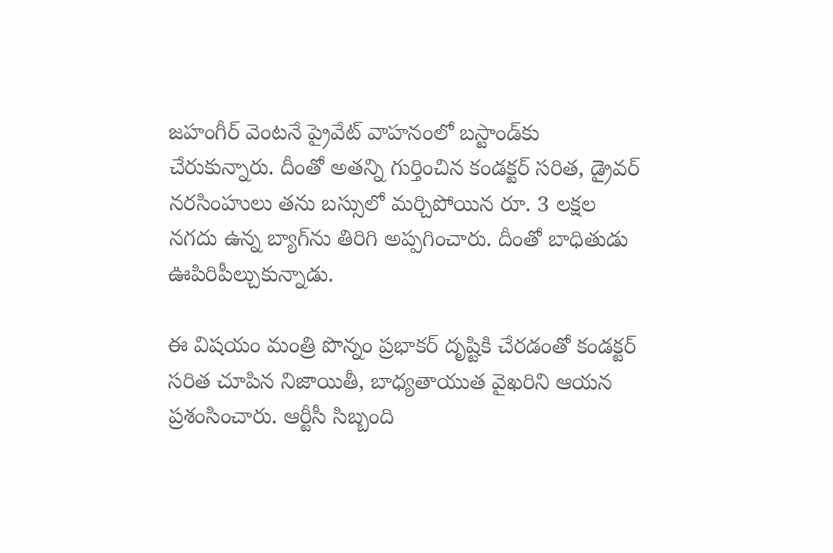జహంగీర్ వెంటనే ప్రైవేట్ వాహనంలో బస్టాండ్‌కు చేరుకున్నారు. దీంతో అతన్ని గుర్తించిన కండక్టర్ సరిత, డ్రైవర్ నరసింహులు తను బస్సులో మర్చిపోయిన రూ. 3 లక్షల నగదు ఉన్న బ్యాగ్‌ను తిరిగి అప్పగించారు. దీంతో బాధితుడు ఊపిరిపీల్చుకున్నాడు.

ఈ విషయం మంత్రి పొన్నం ప్రభాకర్ దృష్టికి చేరడంతో కండక్టర్ సరిత చూపిన నిజాయితీ, బాధ్యతాయుత వైఖరిని ఆయన ప్రశంసించారు. ఆర్టీసీ సిబ్బంది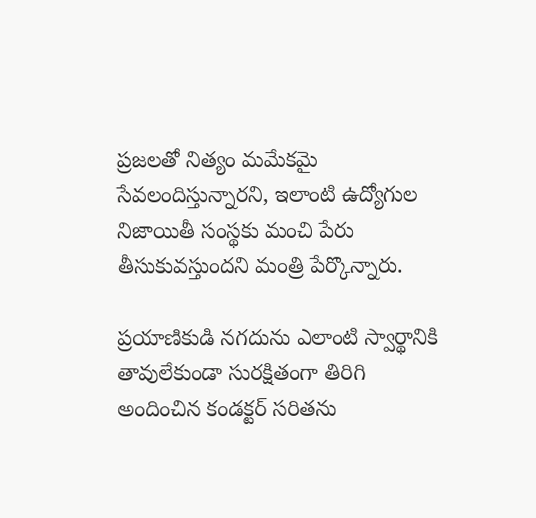ప్రజలతో నిత్యం మమేకమై సేవలందిస్తున్నారని, ఇలాంటి ఉద్యోగుల నిజాయితీ సంస్థకు మంచి పేరు తీసుకువస్తుందని మంత్రి పేర్కొన్నారు.

ప్రయాణికుడి నగదును ఎలాంటి స్వార్థానికి తావులేకుండా సురక్షితంగా తిరిగి అందించిన కండక్టర్ సరితను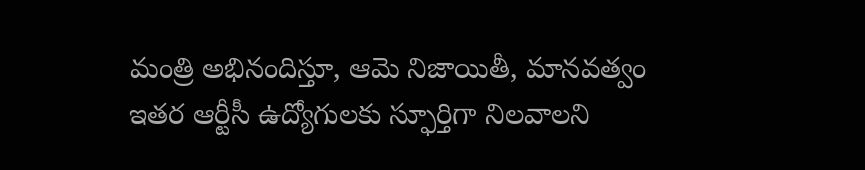మంత్రి అభినందిస్తూ, ఆమె నిజాయితీ, మానవత్వం ఇతర ఆర్టీసీ ఉద్యోగులకు స్ఫూర్తిగా నిలవాలని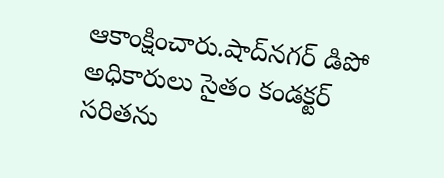ఆకాంక్షించారు.షాద్‌నగర్ డిపో అధికారులు సైతం కండక్టర్ సరితను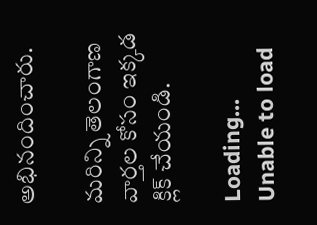అభినందించారు.

మరిన్ని తెలంగాణ వార్తల కోసం ఇక్కడ క్లిక్ చేయండి.

Loading...
Unable to load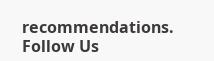recommendations.
Follow Us